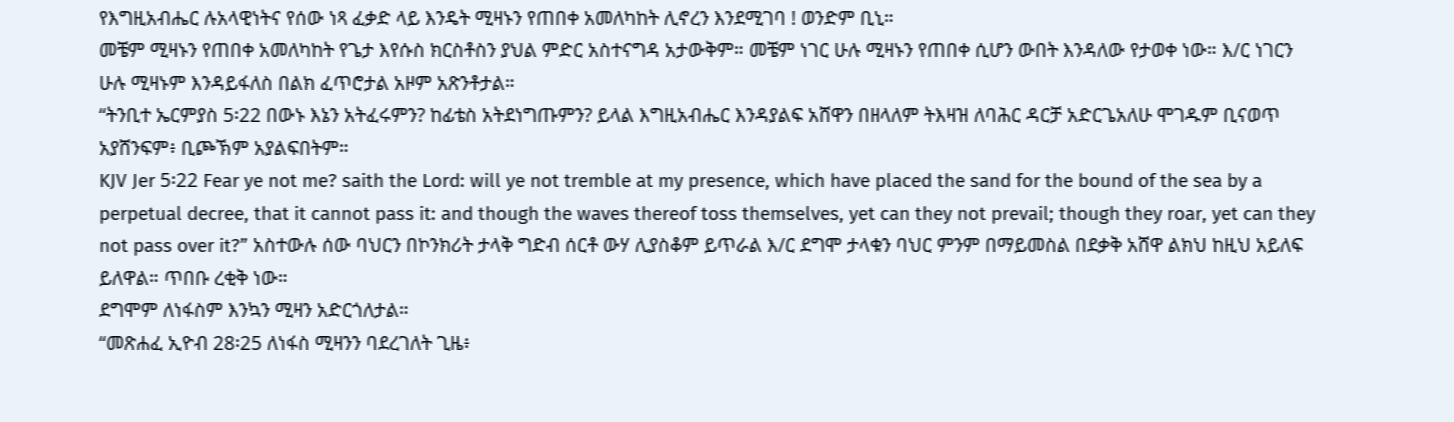የእግዚአብሔር ሉአላዊነትና የሰው ነጻ ፈቃድ ላይ እንዴት ሚዛኑን የጠበቀ አመለካከት ሊኖረን እንደሚገባ ! ወንድም ቢኒ።
መቼም ሚዛኑን የጠበቀ አመለካከት የጌታ እየሱስ ክርስቶስን ያህል ምድር አስተናግዳ አታውቅም። መቼም ነገር ሁሉ ሚዛኑን የጠበቀ ሲሆን ውበት እንዳለው የታወቀ ነው። እ/ር ነገርን ሁሉ ሚዛኑም እንዳይፋለስ በልክ ፈጥሮታል አዞም አጽንቶታል።
“ትንቢተ ኤርምያስ 5፡22 በውኑ እኔን አትፈሩምን? ከፊቴስ አትደነግጡምን? ይላል እግዚአብሔር እንዳያልፍ አሸዋን በዘላለም ትእዛዝ ለባሕር ዳርቻ አድርጌአለሁ ሞገዱም ቢናወጥ አያሸንፍም፥ ቢጮኽም አያልፍበትም።
KJV Jer 5፡22 Fear ye not me? saith the Lord: will ye not tremble at my presence, which have placed the sand for the bound of the sea by a perpetual decree, that it cannot pass it: and though the waves thereof toss themselves, yet can they not prevail; though they roar, yet can they not pass over it?” አስተውሉ ሰው ባህርን በኮንክሪት ታላቅ ግድብ ሰርቶ ውሃ ሊያስቆም ይጥራል እ/ር ደግሞ ታላቁን ባህር ምንም በማይመስል በደቃቅ አሸዋ ልክህ ከዚህ አይለፍ ይለዋል። ጥበቡ ረቂቅ ነው።
ደግሞም ለነፋስም እንኳን ሚዛን አድርጎለታል።
“መጽሐፈ ኢዮብ 28፡25 ለነፋስ ሚዛንን ባደረገለት ጊዜ፥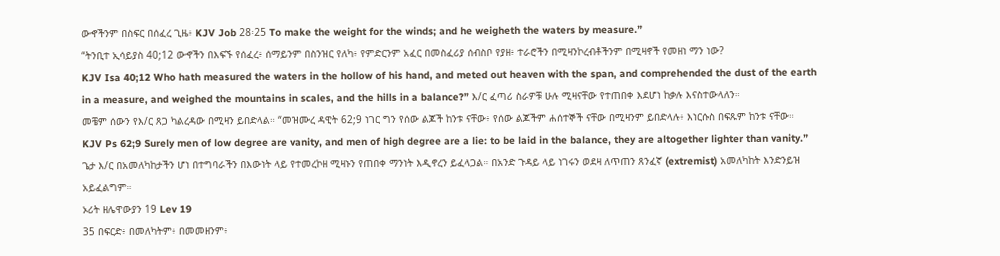ውኆችንም በስፍር በሰፈረ ጊዜ፥ KJV Job 28፡25 To make the weight for the winds; and he weigheth the waters by measure.”
“ትንቢተ ኢሳይያስ 40;12 ውኆችን በእፍኙ የሰፈረ፥ ሰማይንም በስንዝር የለካ፥ የምድርንም አፈር በመስፈሪያ ሰብስቦ የያዘ፥ ተራሮችን በሚዛንኮረብቶችንም በሚዛኖች የመዘነ ማን ነው?
KJV Isa 40;12 Who hath measured the waters in the hollow of his hand, and meted out heaven with the span, and comprehended the dust of the earth in a measure, and weighed the mountains in scales, and the hills in a balance?” እ/ር ፈጣሪ ስራዎቹ ሁሉ ሚዛናቸው የተጠበቀ እደሆነ ከቃሉ እናስተውላለን።
መቼም ሰውን የእ/ር ጸጋ ካልረዳው በሚዛን ይበድላል። “መዝሙረ ዳዊት 62;9 ነገር ግን የሰው ልጆች ከንቱ ናቸው፥ የሰው ልጆችም ሐሰተኞች ናቸው በሚዛንም ይበድላሉ፥ እነርሱስ በፍጹም ከንቱ ናቸው።
KJV Ps 62;9 Surely men of low degree are vanity, and men of high degree are a lie: to be laid in the balance, they are altogether lighter than vanity.” ጌታ እ/ር በአመለካከታችን ሆነ በተግባራችን በእውነት ላይ የተመረኮዘ ሚዛኑን የጠበቀ ማንነት እዲኖረን ይፈላጋል። በአንድ ጉዳይ ላይ ነገሩን ወደዛ ለጥጠን ጸንፈኛ (extremist) አመለካከት እንድንይዝ አይፈልግም።
ኦሪት ዘሌዋውያን 19 Lev 19
35 በፍርድ፥ በመለካትም፥ በመመዘንም፥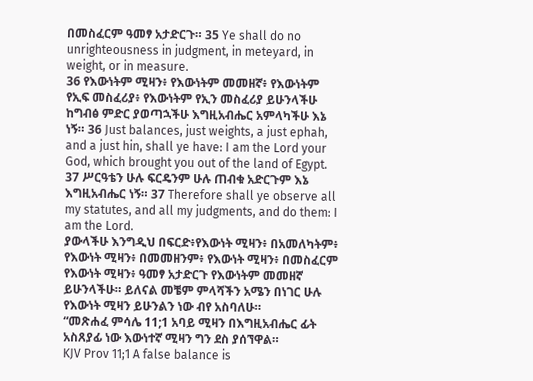በመስፈርም ዓመፃ አታድርጉ። 35 Ye shall do no unrighteousness in judgment, in meteyard, in weight, or in measure.
36 የእውነትም ሚዛን፥ የእውነትም መመዘኛ፥ የእውነትም የኢፍ መስፈሪያ፥ የእውነትም የኢን መስፈሪያ ይሁንላችሁ ከግብፅ ምድር ያወጣኋችሁ እግዚአብሔር አምላካችሁ እኔ ነኝ። 36 Just balances, just weights, a just ephah, and a just hin, shall ye have: I am the Lord your God, which brought you out of the land of Egypt.
37 ሥርዓቴን ሁሉ ፍርዴንም ሁሉ ጠብቁ አድርጉም እኔ እግዚአብሔር ነኝ። 37 Therefore shall ye observe all my statutes, and all my judgments, and do them: I am the Lord.
ያውላችሁ እንግዲህ በፍርድ፥የእውነት ሚዛን፥ በአመለካትም፥ የእውነት ሚዛን፥ በመመዘንም፥ የእውነት ሚዛን፥ በመስፈርም የእውነት ሚዛን፥ ዓመፃ አታድርጉ የእውነትም መመዘኛ ይሁንላችሁ። ይለናል መቼም ምላሻችን አሜን በነገር ሁሉ የእውነት ሚዛን ይሁንልን ነው ብየ አስባለሁ።
“መጽሐፈ ምሳሌ 11;1 አባይ ሚዛን በእግዚአብሔር ፊት አስጸያፊ ነው እውነተኛ ሚዛን ግን ደስ ያሰኘዋል።
KJV Prov 11;1 A false balance is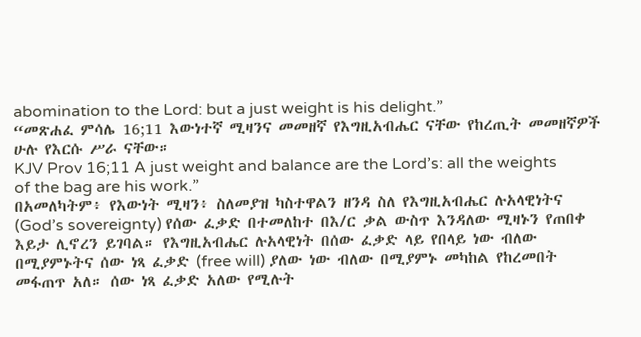abomination to the Lord: but a just weight is his delight.”
“መጽሐፈ ምሳሌ 16;11 እውነተኛ ሚዛንና መመዘኛ የእግዚአብሔር ናቸው የከረጢት መመዘኛዎች ሁሉ የእርሱ ሥራ ናቸው።
KJV Prov 16;11 A just weight and balance are the Lord’s: all the weights of the bag are his work.”
በአመለካትም፥ የእውነት ሚዛን፥ ስለመያዝ ካስተዋልን ዘንዳ ስለ የእግዚአብሔር ሉአላዊነትና (God’s sovereignty) የሰው ፈቃድ በተመለከተ በእ/ር ቃል ውስጥ እንዳለው ሚዛኑን የጠበቀ እይታ ሊኖረን ይገባል። የእግዚአብሔር ሉአላዊነት በሰው ፈቃድ ላይ የበላይ ነው ብለው በሚያምኑትና ሰው ነጻ ፈቃድ (free will) ያለው ነው ብለው በሚያምኑ መካከል የከረመበት መፋጠጥ አለ። ሰው ነጻ ፈቃድ አለው የሚሉት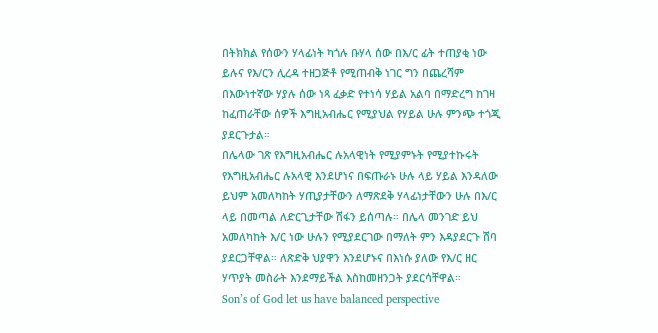በትክክል የሰውን ሃላፊነት ካጎሉ ቡሃላ ሰው በእ/ር ፊት ተጠያቂ ነው ይሉና የእ/ርን ሊረዳ ተዘጋጅቶ የሚጠብቅ ነገር ግን በጨረሻም በእውነተኛው ሃያሉ ሰው ነጻ ፈቃድ የተነሳ ሃይል አልባ በማድረግ ከገዛ ከፈጠራቸው ሰዎች እግዚአብሔር የሚያህል የሃይል ሁሉ ምንጭ ተጎጂ ያደርጉታል።
በሌላው ገጽ የእግዚአብሔር ሉአላዊነት የሚያምኑት የሚያተኩሩት የእግዚአብሔር ሉአላዊ እንደሆነና በፍጡራኑ ሁሉ ላይ ሃይል እንዳለው ይህም አመለካከት ሃጢያታቸውን ለማጽደቅ ሃላፊነታቸውን ሁሉ በእ/ር ላይ በመጣል ለድርጊታቸው ሽፋን ይሰጣሉ። በሌላ መንገድ ይህ አመለካከት እ/ር ነው ሁሉን የሚያደርገው በማለት ምን እዳያደርጉ ሽባ ያደርጋቸዋል። ለጽድቅ ህያዋን እንደሆኑና በእነሱ ያለው የእ/ር ዘር ሃጥያት መስራት እንደማይችል እስከመዘንጋት ያደርሳቸዋል።
Son’s of God let us have balanced perspective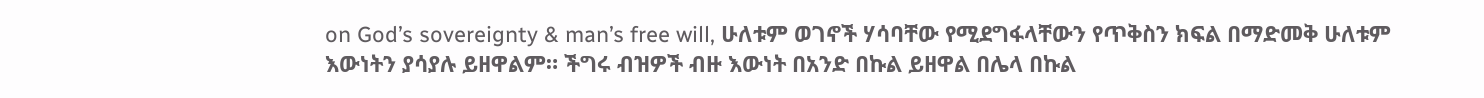on God’s sovereignty & man’s free will, ሁለቱም ወገኖች ሃሳባቸው የሚደግፋላቸውን የጥቅስን ክፍል በማድመቅ ሁለቱም እውነትን ያሳያሉ ይዘዋልም። ችግሩ ብዝዎች ብዙ እውነት በአንድ በኩል ይዘዋል በሌላ በኩል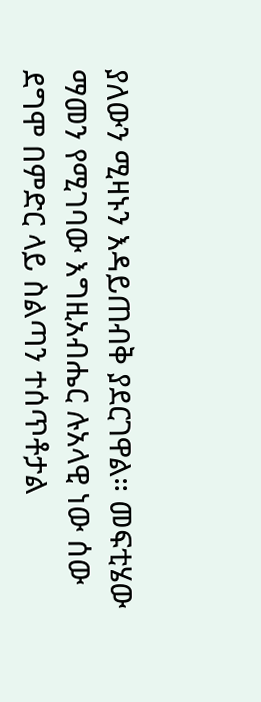ያለውን ሚዛኑን እዳይጠብቅ ያደርገዋል። መፍቲሄው ማመን የሚገባው እግዚአብሔር ሉአላዊ ነው ሰው ደግሞ በምድር ላይ ስልጣን ተሰጥቶታል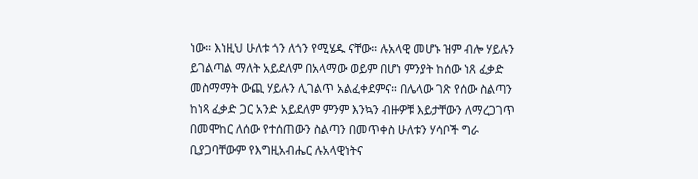ነው። እነዚህ ሁለቱ ጎን ለጎን የሚሄዱ ናቸው። ሉአላዊ መሆኑ ዝም ብሎ ሃይሉን ይገልጣል ማለት አይደለም በአላማው ወይም በሆነ ምንያት ከሰው ነጸ ፈቃድ መስማማት ውጪ ሃይሉን ሊገልጥ አልፈቀደምና። በሌላው ገጽ የሰው ስልጣን ከነጻ ፈቃድ ጋር አንድ አይደለም ምንም እንኳን ብዙዎቹ እይታቸውን ለማረጋገጥ በመሞከር ለሰው የተሰጠውን ስልጣን በመጥቀስ ሁለቱን ሃሳቦች ግራ ቢያጋባቸውም የእግዚአብሔር ሉአላዊነትና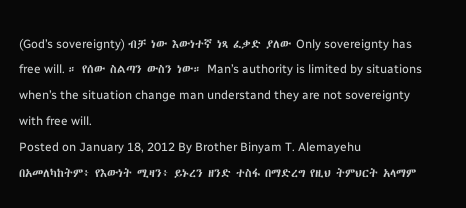(God’s sovereignty) ብቻ ነው እውነተኛ ነጻ ፈቃድ ያለው Only sovereignty has free will. ። የሰው ስልጣን ውስን ነው። Man’s authority is limited by situations when’s the situation change man understand they are not sovereignty with free will.
Posted on January 18, 2012 By Brother Binyam T. Alemayehu
በአመለካከትም፥ የእውነት ሚዛን፥ ይኑረን ዘንድ ተስፋ በማድረግ የዚህ ትምህርት አላማም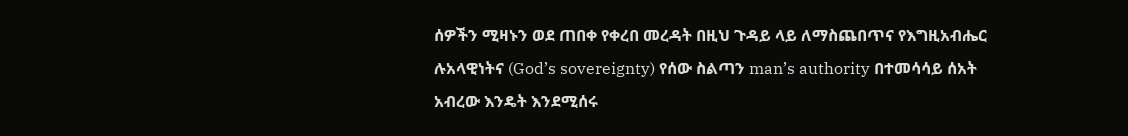ሰዎችን ሚዛኑን ወደ ጠበቀ የቀረበ መረዳት በዚህ ጉዳይ ላይ ለማስጨበጥና የእግዚአብሔር ሉአላዊነትና (God’s sovereignty) የሰው ስልጣን man’s authority በተመሳሳይ ሰአት አብረው እንዴት እንደሚሰሩ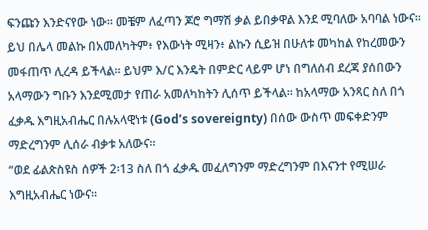ፍንጩን እንድናየው ነው። መቼም ለፈጣን ጆሮ ግማሽ ቃል ይበቃዋል እንደ ሚባለው አባባል ነውና። ይህ በሌላ መልኩ በአመለካትም፥ የእውነት ሚዛን፥ ልኩን ሲይዝ በሁለቱ መካከል የከረመውን መፋጠጥ ሊረዳ ይችላል። ይህም እ/ር እንዴት በምድር ላይም ሆነ በግለሰብ ደረጃ ያሰበውን አላማውን ግቡን እንደሚመታ የጠራ አመለካከትን ሊሰጥ ይችላል። ከአላማው አንጻር ስለ በጎ ፈቃዱ እግዚአብሔር በሉአላዊነቱ (God’s sovereignty) በሰው ውስጥ መፍቀድንም ማድረግንም ሊሰራ ብቃቱ አለውና።
“ወደ ፊልጵስዩስ ሰዎች 2፡13 ስለ በጎ ፈቃዱ መፈለግንም ማድረግንም በእናንተ የሚሠራ እግዚአብሔር ነውና።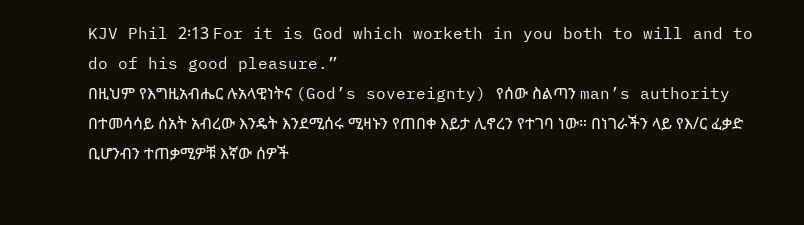KJV Phil 2፡13 For it is God which worketh in you both to will and to do of his good pleasure.”
በዚህም የእግዚአብሔር ሉአላዊነትና (God’s sovereignty) የሰው ስልጣን man’s authority በተመሳሳይ ሰአት አብረው እንዴት እንደሚሰሩ ሚዛኑን የጠበቀ እይታ ሊኖረን የተገባ ነው። በነገራችን ላይ የእ/ር ፈቃድ ቢሆንብን ተጠቃሚዎቹ እኛው ሰዎች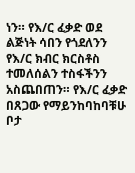ነን። የእ/ር ፈቃድ ወደ ልጅነት ሳበን የጎደለንን የእ/ር ክብር ክርስቶስ ተመለሰልን ተስፋችንን አስጨበጠን። የእ/ር ፈቃድ በጸጋው የማይንከባከባቹሁ ቦታ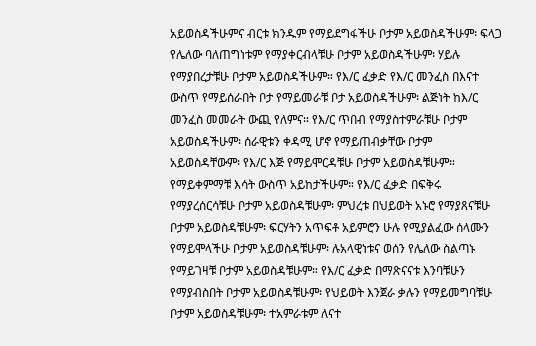አይወስዳችሁምና ብርቱ ክንዱም የማይደግፋችሁ ቦታም አይወስዳችሁም፡ ፍላጋ የሌለው ባለጠግነቱም የማያቀርብላቹሁ ቦታም አይወስዳችሁም፡ ሃይሉ የማያበረታቹሁ ቦታም አይወስዳችሁም። የእ/ር ፈቃድ የእ/ር መንፈስ በእናተ ውስጥ የማይሰራበት ቦታ የማይመራቹ ቦታ አይወስዳችሁም፡ ልጅነት ከእ/ር መንፈስ መመራት ውጪ የለምና። የእ/ር ጥበብ የማያስተምራቹሁ ቦታም አይወስዳችሁም፡ ሰራዊቱን ቀዳሚ ሆኖ የማይጠብቃቸው ቦታም አይወስዳቸውም፡ የእ/ር እጅ የማይሞርዳቹሁ ቦታም አይወስዳቹሁም። የማይቀምማቹ እሳት ውስጥ አይከታችሁም። የእ/ር ፈቃድ በፍቅሩ የማያረሰርሳቹሁ ቦታም አይወስዳቹሁም፡ ምህረቱ በህይወት አኑሮ የማያጸናቹሁ ቦታም አይወስዳቹሁም፡ ፍርሃትን አጥፍቶ አይምሮን ሁሉ የሚያልፈው ሰላሙን የማይሞላችሁ ቦታም አይወስዳቹሁም፡ ሉአላዊነቱና ወሰን የሌለው ስልጣኑ የማይገዛቹ ቦታም አይወስዳቹሁም። የእ/ር ፈቃድ በማጽናናቱ እንባቹሁን የማያብስበት ቦታም አይወስዳቹሁም፡ የህይወት እንጀራ ቃሉን የማይመግባቹሁ ቦታም አይወስዳቹሁም፡ ተአምራቱም ለናተ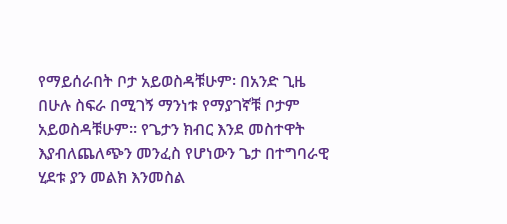የማይሰራበት ቦታ አይወስዳቹሁም፡ በአንድ ጊዜ በሁሉ ስፍራ በሚገኝ ማንነቱ የማያገኛቹ ቦታም አይወስዳቹሁም። የጌታን ክብር እንደ መስተዋት እያብለጨለጭን መንፈስ የሆነውን ጌታ በተግባራዊ ሂደቱ ያን መልክ እንመስል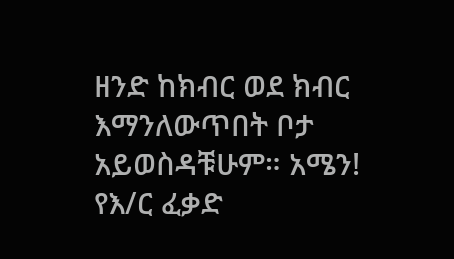ዘንድ ከክብር ወደ ክብር እማንለውጥበት ቦታ አይወስዳቹሁም። አሜን! የእ/ር ፈቃድ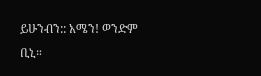ይሁንብን:: አሜን! ወንድም ቢኒ።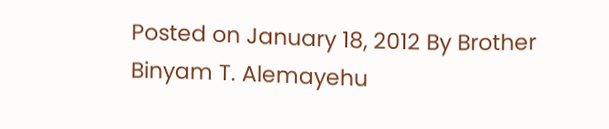Posted on January 18, 2012 By Brother Binyam T. Alemayehu